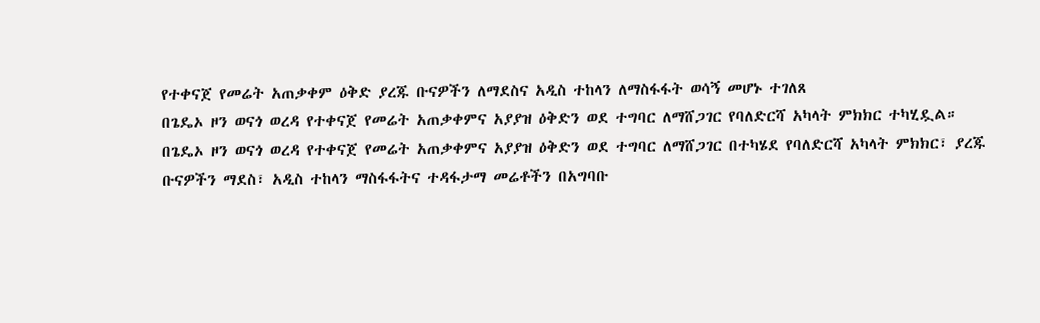የተቀናጀ የመሬት አጠቃቀም ዕቅድ ያረጁ ቡናዎችን ለማደስና አዲስ ተከላን ለማስፋፋት ወሳኝ መሆኑ ተገለጸ
በጌዴኦ ዞን ወናጎ ወረዳ የተቀናጀ የመሬት አጠቃቀምና አያያዝ ዕቅድን ወደ ተግባር ለማሸጋገር የባለድርሻ አካላት ምክክር ተካሂዷል።
በጌዴኦ ዞን ወናጎ ወረዳ የተቀናጀ የመሬት አጠቃቀምና አያያዝ ዕቅድን ወደ ተግባር ለማሸጋገር በተካሄደ የባለድርሻ አካላት ምክክር፣ ያረጁ ቡናዎችን ማደስ፣ አዲስ ተከላን ማስፋፋትና ተዳፋታማ መሬቶችን በአግባቡ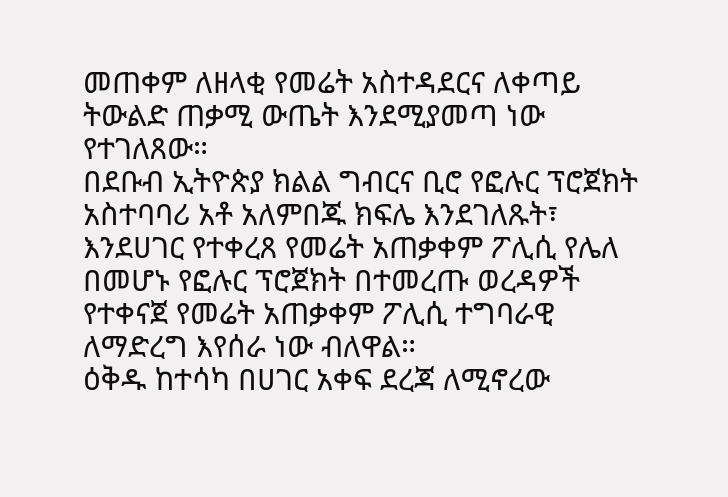መጠቀም ለዘላቂ የመሬት አስተዳደርና ለቀጣይ ትውልድ ጠቃሚ ውጤት እንደሚያመጣ ነው የተገለጸው።
በደቡብ ኢትዮጵያ ክልል ግብርና ቢሮ የፎሉር ፕሮጀክት አስተባባሪ አቶ አለምበጁ ክፍሌ እንደገለጹት፣ እንደሀገር የተቀረጸ የመሬት አጠቃቀም ፖሊሲ የሌለ በመሆኑ የፎሉር ፕሮጀክት በተመረጡ ወረዳዎች የተቀናጀ የመሬት አጠቃቀም ፖሊሲ ተግባራዊ ለማድረግ እየሰራ ነው ብለዋል።
ዕቅዱ ከተሳካ በሀገር አቀፍ ደረጃ ለሚኖረው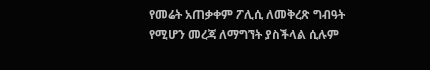የመሬት አጠቃቀም ፖሊሲ ለመቅረጽ ግብዓት የሚሆን መረጃ ለማግኘት ያስችላል ሲሉም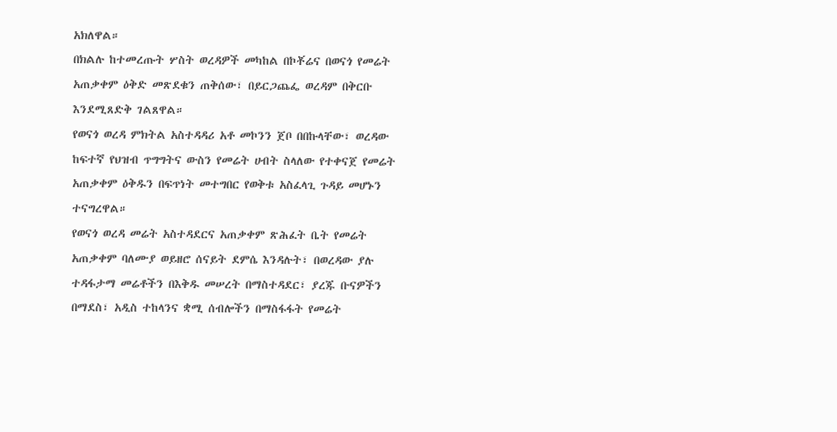አክለዋል።
በክልሉ ከተመረጡት ሦስት ወረዳዎች መካከል በኮቾሬና በወናጎ የመሬት አጠቃቀም ዕቅድ መጽደቁን ጠቅሰው፣ በይርጋጨፌ ወረዳም በቅርቡ እንደሚጸድቅ ገልጸዋል።
የወናጎ ወረዳ ምክትል አስተዳዳሪ አቶ መኮንን ጀቦ በበኩላቸው፣ ወረዳው ከፍተኛ የህዝብ ጥግግትና ውስን የመሬት ሀብት ስላለው የተቀናጀ የመሬት አጠቃቀም ዕቅዱን በፍጥነት መተግበር የወቅቱ አስፈላጊ ጉዳይ መሆኑን ተናግረዋል።
የወናጎ ወረዳ መሬት አስተዳደርና አጠቃቀም ጽሕፈት ቤት የመሬት አጠቃቀም ባለሙያ ወይዘሮ ሰናይት ደምሴ እንዳሉት፣ በወረዳው ያሉ ተዳፋታማ መሬቶችን በእቅዱ መሠረት በማስተዳደር፣ ያረጁ ቡናዎችን በማደስ፣ አዲስ ተከላንና ቋሚ ሰብሎችን በማስፋፋት የመሬት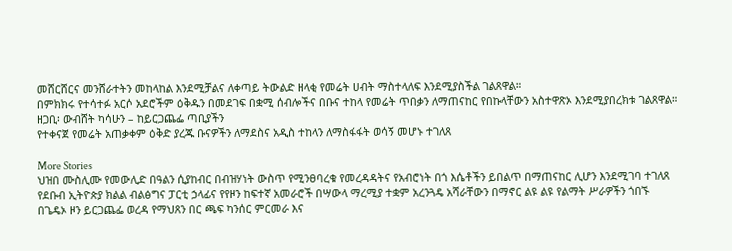መሸርሸርና መንሸራተትን መከላከል እንደሚቻልና ለቀጣይ ትውልድ ዘላቂ የመሬት ሀብት ማስተላለፍ እንደሚያስችል ገልጸዋል።
በምክክሩ የተሳተፉ አርሶ አደሮችም ዕቅዱን በመደገፍ በቋሚ ሰብሎችና በቡና ተከላ የመሬት ጥበቃን ለማጠናከር የበኩላቸውን አስተዋጽኦ እንደሚያበረክቱ ገልጸዋል።
ዘጋቢ፡ ውብሸት ካሳሁን – ከይርጋጨፌ ጣቢያችን
የተቀናጀ የመሬት አጠቃቀም ዕቅድ ያረጁ ቡናዎችን ለማደስና አዲስ ተከላን ለማስፋፋት ወሳኝ መሆኑ ተገለጸ

More Stories
ህዝበ ሙስሊሙ የመውሊድ በዓልን ሲያከብር በብዝሃነት ውስጥ የሚንፀባረቁ የመረዳዳትና የአብሮነት በጎ እሴቶችን ይበልጥ በማጠናከር ሊሆን እንደሚገባ ተገለጸ
የደቡብ ኢትዮጵያ ክልል ብልፅግና ፓርቲ ኃላፊና የየዞን ከፍተኛ አመራሮች በሣውላ ማረሚያ ተቋም አረንጓዴ አሻራቸውን በማኖር ልዩ ልዩ የልማት ሥራዎችን ጎበኙ
በጌዴኦ ዞን ይርጋጨፌ ወረዳ የማህጸን በር ጫፍ ካንሰር ምርመራ እና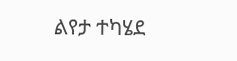ልየታ ተካሄደ